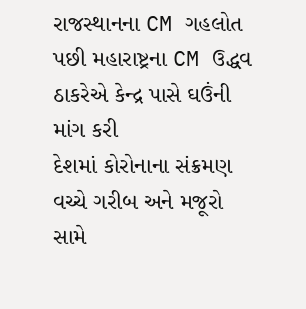રાજસ્થાનના CM ગહલોત પછી મહારાષ્ટ્રના CM ઉદ્ધવ ઠાકરેએ કેન્દ્ર પાસે ઘઉંની માંગ કરી
દેશમાં કોરોનાના સંક્રમણ વચ્ચે ગરીબ અને મજૂરો સામે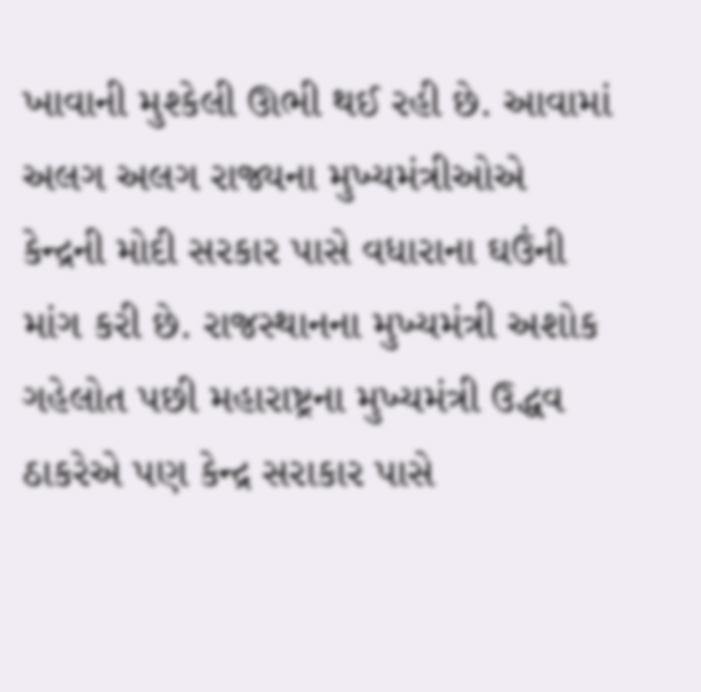ખાવાની મુશ્કેલી ઊભી થઈ રહી છે. આવામાં અલગ અલગ રાજ્યના મુખ્યમંત્રીઓએ કેન્દ્રની મોદી સરકાર પાસે વધારાના ઘઉંની માંગ કરી છે. રાજસ્થાનના મુખ્યમંત્રી અશોક ગહેલોત પછી મહારાષ્ટ્રના મુખ્યમંત્રી ઉદ્ધવ ઠાકરેએ પણ કેન્દ્ર સરાકાર પાસે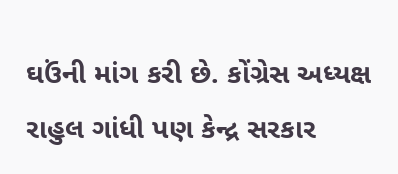ઘઉંની માંગ કરી છે. કોંગ્રેસ અધ્યક્ષ રાહુલ ગાંધી પણ કેન્દ્ર સરકાર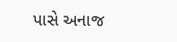પાસે અનાજ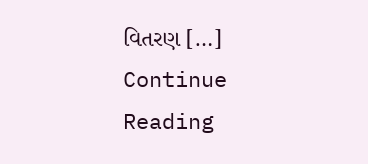વિતરણ […]
Continue Reading